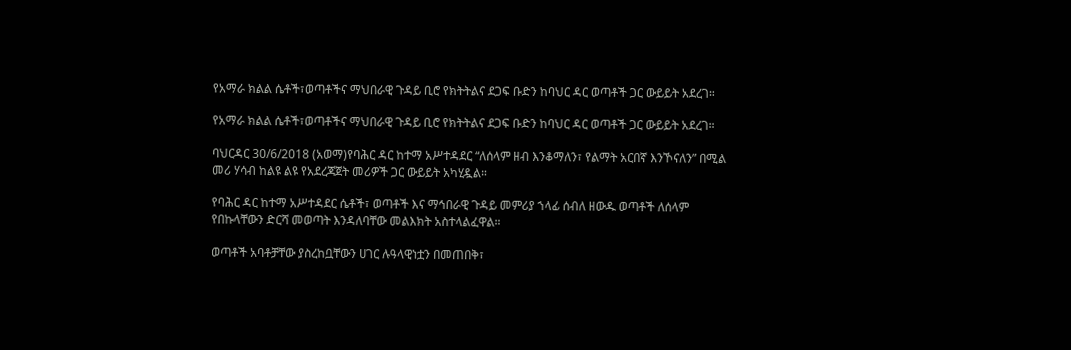የአማራ ክልል ሴቶች፣ወጣቶችና ማህበራዊ ጉዳይ ቢሮ የክትትልና ደጋፍ ቡድን ከባህር ዳር ወጣቶች ጋር ውይይት አደረገ።

የአማራ ክልል ሴቶች፣ወጣቶችና ማህበራዊ ጉዳይ ቢሮ የክትትልና ደጋፍ ቡድን ከባህር ዳር ወጣቶች ጋር ውይይት አደረገ።

ባህርዳር 30/6/2018 (አወማ)የባሕር ዳር ከተማ አሥተዳደር “ለሰላም ዘብ እንቆማለን፣ የልማት አርበኛ እንኾናለን” በሚል መሪ ሃሳብ ከልዩ ልዩ የአደረጃጀት መሪዎች ጋር ውይይት አካሂዷል።

የባሕር ዳር ከተማ አሥተዳደር ሴቶች፣ ወጣቶች እና ማኅበራዊ ጉዳይ መምሪያ ኀላፊ ሰብለ ዘውዱ ወጣቶች ለሰላም የበኩላቸውን ድርሻ መወጣት እንዳለባቸው መልእክት አስተላልፈዋል።

ወጣቶች አባቶቻቸው ያስረከቧቸውን ሀገር ሉዓላዊነቷን በመጠበቅ፣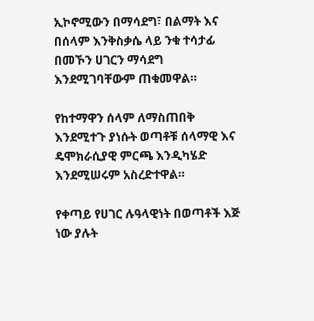ኢኮኖሚውን በማሳደግ፣ በልማት እና በሰላም እንቅስቃሴ ላይ ንቁ ተሳታፊ በመኾን ሀገርን ማሳደግ እንደሚገባቸውም ጠቁመዋል።

የከተማዋን ሰላም ለማስጠበቅ እንደሚተጉ ያነሱት ወጣቶቹ ሰላማዊ እና ዴሞክራሲያዊ ምርጫ እንዲካሄድ እንደሚሠሩም አስረድተዋል።

የቀጣይ የሀገር ሉዓላዊነት በወጣቶች እጅ ነው ያሉት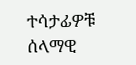ተሳታፊዎቹ ሰላማዊ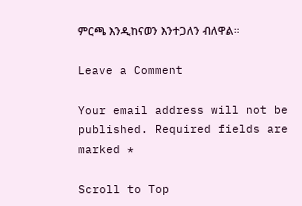ምርጫ እንዲከናወን እንተጋለን ብለዋል።

Leave a Comment

Your email address will not be published. Required fields are marked *

Scroll to Top